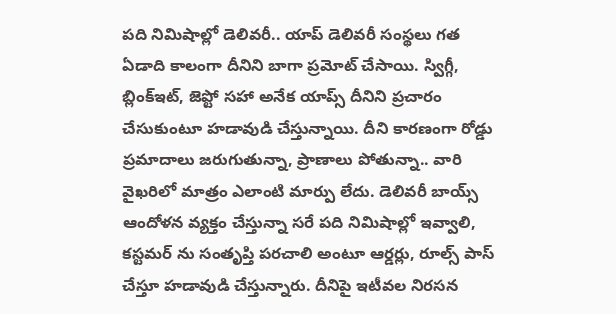పది నిమిషాల్లో డెలివరీ.. యాప్ డెలివరీ సంస్థలు గత ఏడాది కాలంగా దీనిని బాగా ప్రమోట్ చేసాయి. స్విగ్గీ, బ్లింక్ఇట్, జెప్టో సహా అనేక యాప్స్ దీనిని ప్రచారం చేసుకుంటూ హడావుడి చేస్తున్నాయి. దీని కారణంగా రోడ్డు ప్రమాదాలు జరుగుతున్నా, ప్రాణాలు పోతున్నా.. వారి వైఖరిలో మాత్రం ఎలాంటి మార్పు లేదు. డెలివరీ బాయ్స్ ఆందోళన వ్యక్తం చేస్తున్నా సరే పది నిమిషాల్లో ఇవ్వాలి, కస్టమర్ ను సంతృప్తి పరచాలి అంటూ ఆర్డర్లు, రూల్స్ పాస్ చేస్తూ హడావుడి చేస్తున్నారు. దీనిపై ఇటీవల నిరసన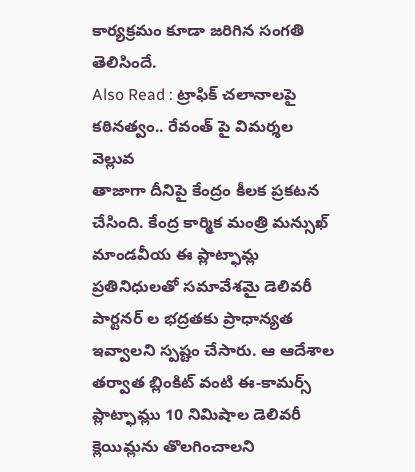కార్యక్రమం కూడా జరిగిన సంగతి తెలిసిందే.
Also Read : ట్రాఫిక్ చలానాలపై కఠినత్వం.. రేవంత్ పై విమర్శల వెల్లువ
తాజాగా దీనిపై కేంద్రం కీలక ప్రకటన చేసింది. కేంద్ర కార్మిక మంత్రి మన్సుఖ్ మాండవీయ ఈ ప్లాట్ఫామ్ల ప్రతినిధులతో సమావేశమై డెలివరీ పార్టనర్ ల భద్రతకు ప్రాధాన్యత ఇవ్వాలని స్పష్టం చేసారు. ఆ ఆదేశాల తర్వాత బ్లింకిట్ వంటి ఈ-కామర్స్ ప్లాట్ఫామ్లు 10 నిమిషాల డెలివరీ క్లెయిమ్లను తొలగించాలని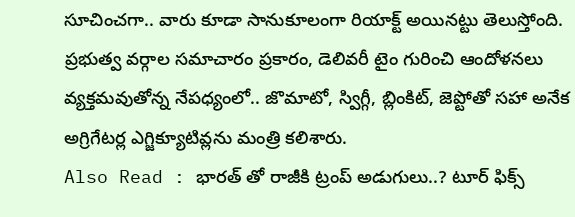సూచించగా.. వారు కూడా సానుకూలంగా రియాక్ట్ అయినట్టు తెలుస్తోంది. ప్రభుత్వ వర్గాల సమాచారం ప్రకారం, డెలివరీ టైం గురించి ఆందోళనలు వ్యక్తమవుతోన్న నేపధ్యంలో.. జొమాటో, స్విగ్గీ, బ్లింకిట్, జెప్టోతో సహా అనేక అగ్రిగేటర్ల ఎగ్జిక్యూటివ్లను మంత్రి కలిశారు.
Also Read : భారత్ తో రాజీకి ట్రంప్ అడుగులు..? టూర్ ఫిక్స్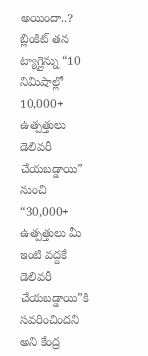అయిందా..?
బ్లింకిట్ తన ట్యాగ్లైన్ను “10 నిమిషాల్లో 10,000+ ఉత్పత్తులు డెలివరీ చేయబడ్డాయి” నుంచి “30,000+ ఉత్పత్తులు మీ ఇంటి వద్దకే డెలివరీ చేయబడ్డాయి”కి సవరించిందని అని కేంద్ర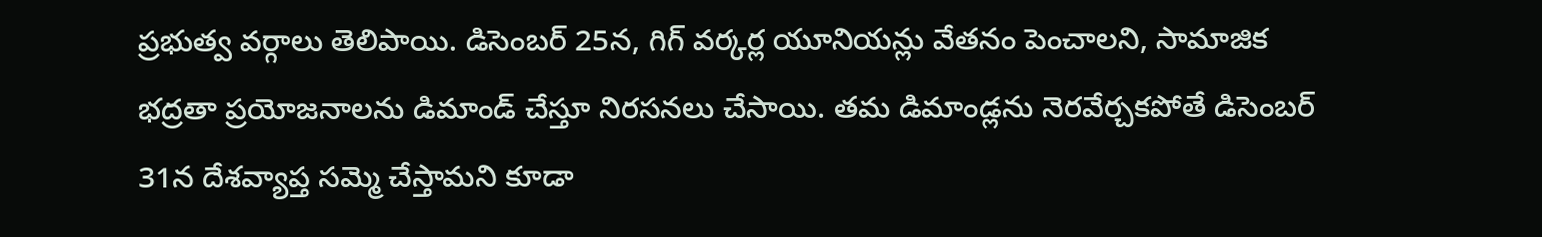ప్రభుత్వ వర్గాలు తెలిపాయి. డిసెంబర్ 25న, గిగ్ వర్కర్ల యూనియన్లు వేతనం పెంచాలని, సామాజిక భద్రతా ప్రయోజనాలను డిమాండ్ చేస్తూ నిరసనలు చేసాయి. తమ డిమాండ్లను నెరవేర్చకపోతే డిసెంబర్ 31న దేశవ్యాప్త సమ్మె చేస్తామని కూడా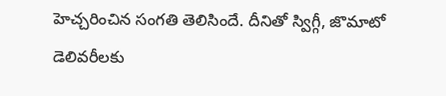హెచ్చరించిన సంగతి తెలిసిందే. దీనితో స్విగ్గీ, జొమాటో డెలివరీలకు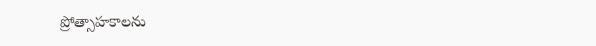ప్రోత్సాహకాలను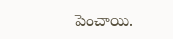పెంచాయి.